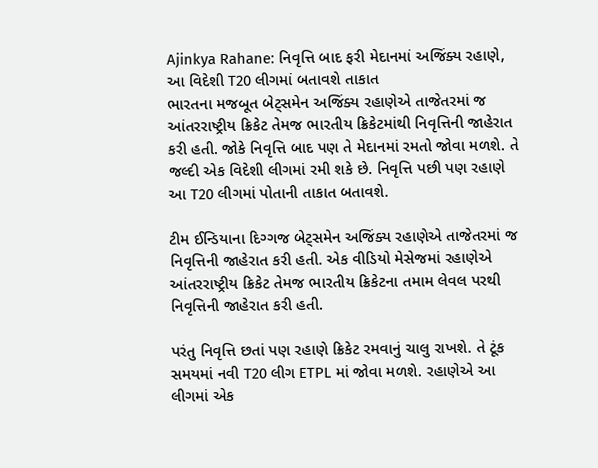Ajinkya Rahane: નિવૃત્તિ બાદ ફરી મેદાનમાં અજિંક્ય રહાણે, આ વિદેશી T20 લીગમાં બતાવશે તાકાત
ભારતના મજબૂત બેટ્સમેન અજિંક્ય રહાણેએ તાજેતરમાં જ આંતરરાષ્ટ્રીય ક્રિકેટ તેમજ ભારતીય ક્રિકેટમાંથી નિવૃત્તિની જાહેરાત કરી હતી. જોકે નિવૃત્તિ બાદ પણ તે મેદાનમાં રમતો જોવા મળશે. તે જલ્દી એક વિદેશી લીગમાં રમી શકે છે. નિવૃત્તિ પછી પણ રહાણે આ T20 લીગમાં પોતાની તાકાત બતાવશે.

ટીમ ઈન્ડિયાના દિગ્ગજ બેટ્સમેન અજિંક્ય રહાણેએ તાજેતરમાં જ નિવૃત્તિની જાહેરાત કરી હતી. એક વીડિયો મેસેજમાં રહાણેએ આંતરરાષ્ટ્રીય ક્રિકેટ તેમજ ભારતીય ક્રિકેટના તમામ લેવલ પરથી નિવૃત્તિની જાહેરાત કરી હતી.

પરંતુ નિવૃત્તિ છતાં પણ રહાણે ક્રિકેટ રમવાનું ચાલુ રાખશે. તે ટૂંક સમયમાં નવી T20 લીગ ETPL માં જોવા મળશે. રહાણેએ આ લીગમાં એક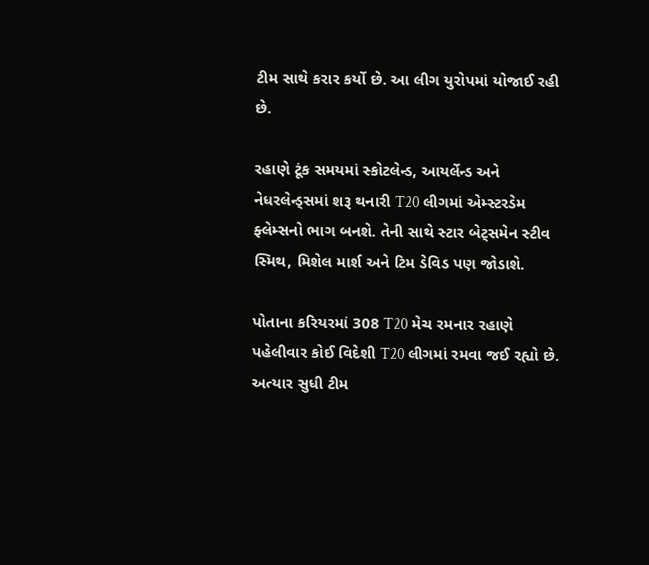ટીમ સાથે કરાર કર્યો છે. આ લીગ યુરોપમાં યોજાઈ રહી છે.

રહાણે ટૂંક સમયમાં સ્કોટલેન્ડ, આયર્લેન્ડ અને નેધરલેન્ડ્સમાં શરૂ થનારી T20 લીગમાં એમ્સ્ટરડેમ ફ્લેમ્સનો ભાગ બનશે. તેની સાથે સ્ટાર બેટ્સમેન સ્ટીવ સ્મિથ, મિશેલ માર્શ અને ટિમ ડેવિડ પણ જોડાશે.

પોતાના કરિયરમાં 308 T20 મેચ રમનાર રહાણે પહેલીવાર કોઈ વિદેશી T20 લીગમાં રમવા જઈ રહ્યો છે. અત્યાર સુધી ટીમ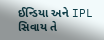ઈન્ડિયા અને IPL સિવાય તે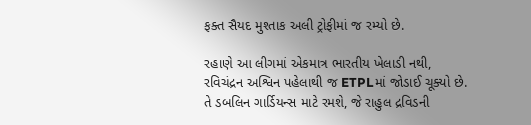ફક્ત સૈયદ મુશ્તાક અલી ટ્રોફીમાં જ રમ્યો છે.

રહાણે આ લીગમાં એકમાત્ર ભારતીય ખેલાડી નથી, રવિચંદ્રન અશ્વિન પહેલાથી જ ETPLમાં જોડાઈ ચૂક્યો છે. તે ડબલિન ગાર્ડિયન્સ માટે રમશે, જે રાહુલ દ્રવિડની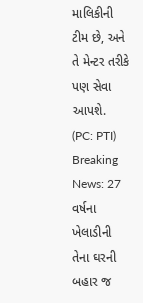માલિકીની ટીમ છે, અને તે મેન્ટર તરીકે પણ સેવા આપશે. (PC: PTI)
Breaking News: 27 વર્ષના ખેલાડીની તેના ઘરની બહાર જ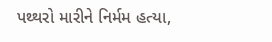પથ્થરો મારીને નિર્મમ હત્યા,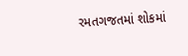રમતગજતમાં શોકમાં